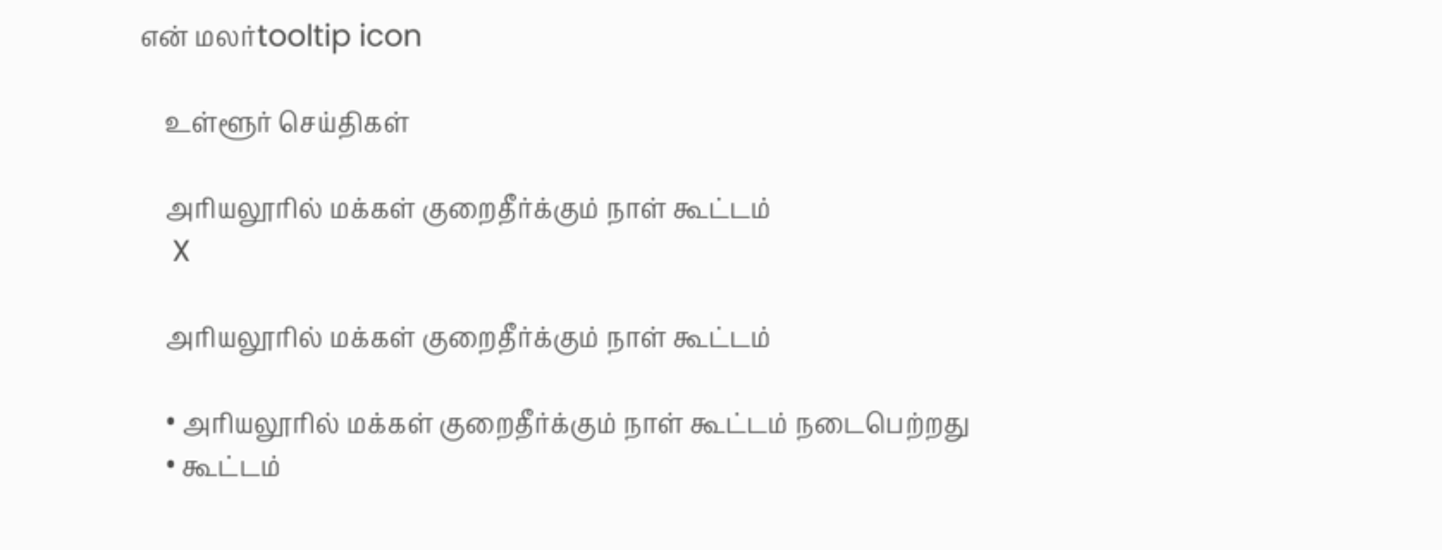என் மலர்tooltip icon

    உள்ளூர் செய்திகள்

    அரியலூரில் மக்கள் குறைதீர்க்கும் நாள் கூட்டம்
    X

    அரியலூரில் மக்கள் குறைதீர்க்கும் நாள் கூட்டம்

    • அரியலூரில் மக்கள் குறைதீர்க்கும் நாள் கூட்டம் நடைபெற்றது
    • கூட்டம்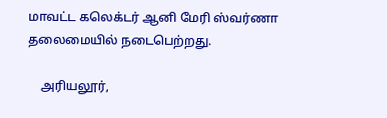மாவட்ட கலெக்டர் ஆனி மேரி ஸ்வர்ணா தலைமையில் நடைபெற்றது.

    அரியலூர்,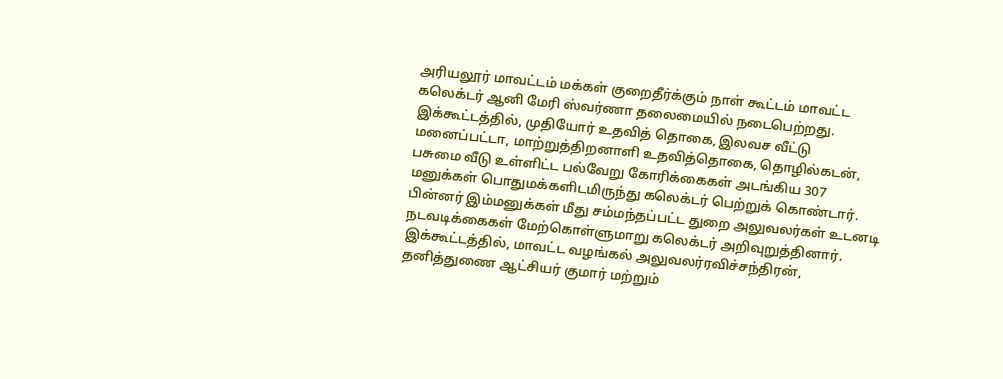அரியலூர் மாவட்டம் மக்கள் குறைதீர்க்கும் நாள் கூட்டம் மாவட்ட கலெக்டர் ஆனி மேரி ஸ்வர்ணா தலைமையில் நடைபெற்றது. இக்கூட்டத்தில், முதியோர் உதவித் தொகை, இலவச வீட்டு மனைப்பட்டா, மாற்றுத்திறனாளி உதவித்தொகை, தொழில்கடன், பசுமை வீடு உள்ளிட்ட பல்வேறு கோரிக்கைகள் அடங்கிய 307 மனுக்கள் பொதுமக்களிடமிருந்து கலெக்டர் பெற்றுக் கொண்டார். பின்னர் இம்மனுக்கள் மீது சம்மந்தப்பட்ட துறை அலுவலர்கள் உடனடி நடவடிக்கைகள் மேற்கொள்ளுமாறு கலெக்டர் அறிவுறுத்தினார். இக்கூட்டத்தில், மாவட்ட வழங்கல் அலுவலர்ரவிச்சந்திரன், தனித்துணை ஆட்சியர் குமார் மற்றும்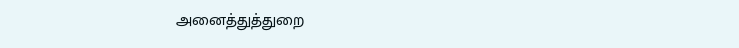அனைத்துத்துறை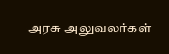அரசு அலுவலர்கள்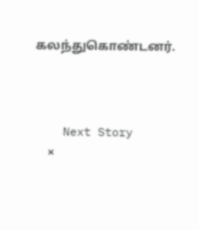கலந்துகொண்டனர்.



    Next Story
    ×